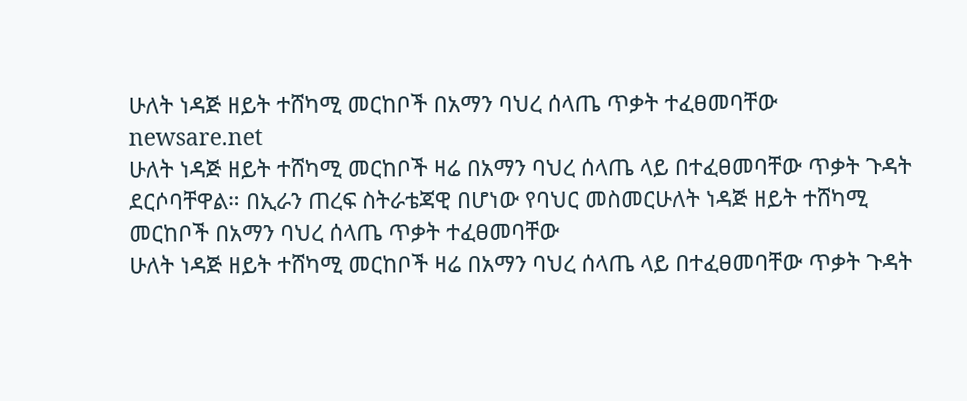ሁለት ነዳጅ ዘይት ተሸካሚ መርከቦች በአማን ባህረ ሰላጤ ጥቃት ተፈፀመባቸው
newsare.net
ሁለት ነዳጅ ዘይት ተሸካሚ መርከቦች ዛሬ በአማን ባህረ ሰላጤ ላይ በተፈፀመባቸው ጥቃት ጉዳት ደርሶባቸዋል። በኢራን ጠረፍ ስትራቴጃዊ በሆነው የባህር መስመርሁለት ነዳጅ ዘይት ተሸካሚ መርከቦች በአማን ባህረ ሰላጤ ጥቃት ተፈፀመባቸው
ሁለት ነዳጅ ዘይት ተሸካሚ መርከቦች ዛሬ በአማን ባህረ ሰላጤ ላይ በተፈፀመባቸው ጥቃት ጉዳት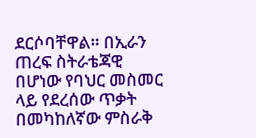ደርሶባቸዋል። በኢራን ጠረፍ ስትራቴጃዊ በሆነው የባህር መስመር ላይ የደረሰው ጥቃት በመካከለኛው ምስራቅ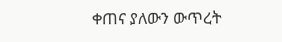ቀጠና ያለውን ውጥረት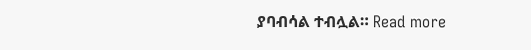ያባብሳል ተብሏል። Read more